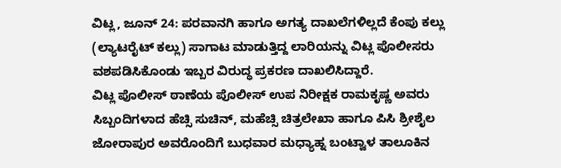ವಿಟ್ಲ, ಜೂನ್ 24: ಪರವಾನಗಿ ಹಾಗೂ ಅಗತ್ಯ ದಾಖಲೆಗಳಿಲ್ಲದೆ ಕೆಂಪು ಕಲ್ಲು (ಲ್ಯಾಟರೈಟ್ ಕಲ್ಲು) ಸಾಗಾಟ ಮಾಡುತ್ತಿದ್ದ ಲಾರಿಯನ್ನು ವಿಟ್ಲ ಪೊಲೀಸರು ವಶಪಡಿಸಿಕೊಂಡು ಇಬ್ಬರ ವಿರುದ್ಧ ಪ್ರಕರಣ ದಾಖಲಿಸಿದ್ದಾರೆ.
ವಿಟ್ಲ ಪೊಲೀಸ್ ಠಾಣೆಯ ಪೊಲೀಸ್ ಉಪ ನಿರೀಕ್ಷಕ ರಾಮಕೃಷ್ಣ ಅವರು ಸಿಬ್ಬಂದಿಗಳಾದ ಹೆಚ್ಸಿ ಸುಚಿನ್, ಮಹೆಚ್ಸಿ ಚಿತ್ರಲೇಖಾ ಹಾಗೂ ಪಿಸಿ ಶ್ರೀಶೈಲ ಜೋರಾಪುರ ಅವರೊಂದಿಗೆ ಬುಧವಾರ ಮಧ್ಯಾಹ್ನ ಬಂಟ್ವಾಳ ತಾಲೂಕಿನ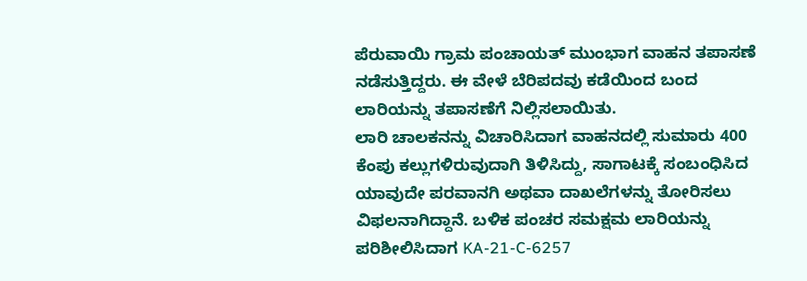ಪೆರುವಾಯಿ ಗ್ರಾಮ ಪಂಚಾಯತ್ ಮುಂಭಾಗ ವಾಹನ ತಪಾಸಣೆ ನಡೆಸುತ್ತಿದ್ದರು. ಈ ವೇಳೆ ಬೆರಿಪದವು ಕಡೆಯಿಂದ ಬಂದ ಲಾರಿಯನ್ನು ತಪಾಸಣೆಗೆ ನಿಲ್ಲಿಸಲಾಯಿತು.
ಲಾರಿ ಚಾಲಕನನ್ನು ವಿಚಾರಿಸಿದಾಗ ವಾಹನದಲ್ಲಿ ಸುಮಾರು 400 ಕೆಂಪು ಕಲ್ಲುಗಳಿರುವುದಾಗಿ ತಿಳಿಸಿದ್ದು, ಸಾಗಾಟಕ್ಕೆ ಸಂಬಂಧಿಸಿದ ಯಾವುದೇ ಪರವಾನಗಿ ಅಥವಾ ದಾಖಲೆಗಳನ್ನು ತೋರಿಸಲು ವಿಫಲನಾಗಿದ್ದಾನೆ. ಬಳಿಕ ಪಂಚರ ಸಮಕ್ಷಮ ಲಾರಿಯನ್ನು ಪರಿಶೀಲಿಸಿದಾಗ KA-21-C-6257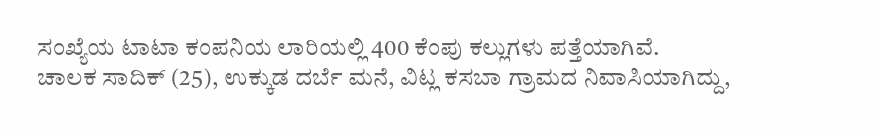ಸಂಖ್ಯೆಯ ಟಾಟಾ ಕಂಪನಿಯ ಲಾರಿಯಲ್ಲಿ 400 ಕೆಂಪು ಕಲ್ಲುಗಳು ಪತ್ತೆಯಾಗಿವೆ.
ಚಾಲಕ ಸಾದಿಕ್ (25), ಉಕ್ಕುಡ ದರ್ಬೆ ಮನೆ, ವಿಟ್ಲ ಕಸಬಾ ಗ್ರಾಮದ ನಿವಾಸಿಯಾಗಿದ್ದು,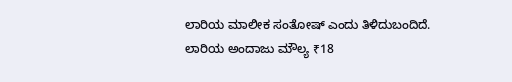ಲಾರಿಯ ಮಾಲೀಕ ಸಂತೋಷ್ ಎಂದು ತಿಳಿದುಬಂದಿದೆ. ಲಾರಿಯ ಅಂದಾಜು ಮೌಲ್ಯ ₹18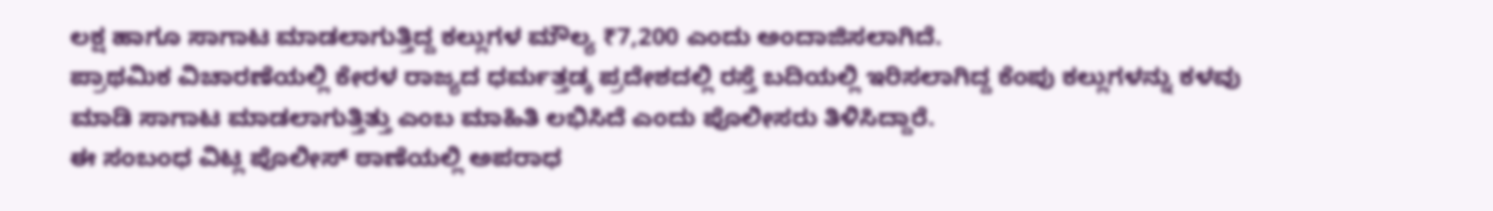ಲಕ್ಷ ಹಾಗೂ ಸಾಗಾಟ ಮಾಡಲಾಗುತ್ತಿದ್ದ ಕಲ್ಲುಗಳ ಮೌಲ್ಯ ₹7,200 ಎಂದು ಅಂದಾಜಿಸಲಾಗಿದೆ.
ಪ್ರಾಥಮಿಕ ವಿಚಾರಣೆಯಲ್ಲಿ ಕೇರಳ ರಾಜ್ಯದ ಧರ್ಮತ್ತಡ್ಕ ಪ್ರದೇಶದಲ್ಲಿ ರಸ್ತೆ ಬದಿಯಲ್ಲಿ ಇರಿಸಲಾಗಿದ್ದ ಕೆಂಪು ಕಲ್ಲುಗಳನ್ನು ಕಳವು ಮಾಡಿ ಸಾಗಾಟ ಮಾಡಲಾಗುತ್ತಿತ್ತು ಎಂಬ ಮಾಹಿತಿ ಲಭಿಸಿದೆ ಎಂದು ಪೊಲೀಸರು ತಿಳಿಸಿದ್ದಾರೆ.
ಈ ಸಂಬಂಧ ವಿಟ್ಲ ಪೊಲೀಸ್ ಠಾಣೆಯಲ್ಲಿ ಅಪರಾಧ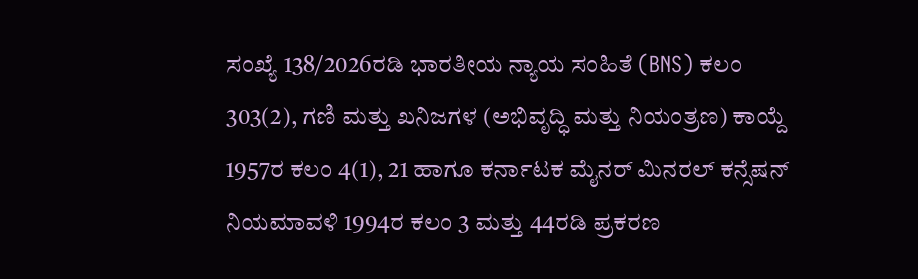ಸಂಖ್ಯೆ 138/2026ರಡಿ ಭಾರತೀಯ ನ್ಯಾಯ ಸಂಹಿತೆ (BNS) ಕಲಂ 303(2), ಗಣಿ ಮತ್ತು ಖನಿಜಗಳ (ಅಭಿವೃದ್ಧಿ ಮತ್ತು ನಿಯಂತ್ರಣ) ಕಾಯ್ದೆ 1957ರ ಕಲಂ 4(1), 21 ಹಾಗೂ ಕರ್ನಾಟಕ ಮೈನರ್ ಮಿನರಲ್ ಕನ್ಸೆಷನ್ ನಿಯಮಾವಳಿ 1994ರ ಕಲಂ 3 ಮತ್ತು 44ರಡಿ ಪ್ರಕರಣ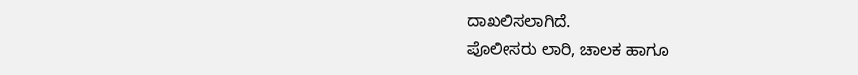ದಾಖಲಿಸಲಾಗಿದೆ.
ಪೊಲೀಸರು ಲಾರಿ, ಚಾಲಕ ಹಾಗೂ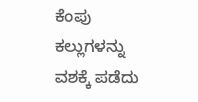ಕೆಂಪು ಕಲ್ಲುಗಳನ್ನು ವಶಕ್ಕೆ ಪಡೆದು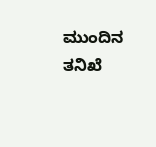ಮುಂದಿನ ತನಿಖೆ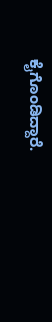ಕೈಗೊಂಡಿದ್ದಾರೆ.